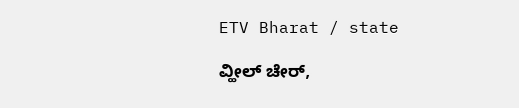ETV Bharat / state

ವ್ಹೀಲ್ ಚೇರ್,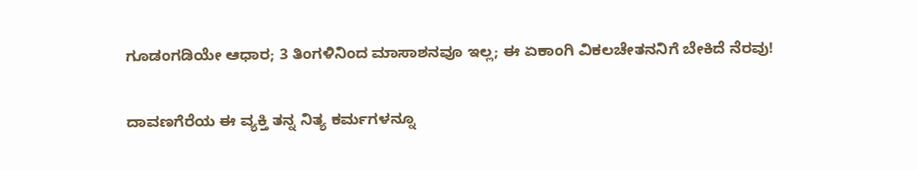ಗೂಡಂಗಡಿಯೇ ಆಧಾರ; 3 ತಿಂಗಳಿನಿಂದ ಮಾಸಾಶನವೂ ಇಲ್ಲ; ಈ ಏಕಾಂಗಿ ವಿಕಲಚೇತನನಿಗೆ ಬೇಕಿದೆ ನೆರವು!

ದಾವಣಗೆರೆಯ ಈ ವ್ಯಕ್ತಿ ತನ್ನ ನಿತ್ಯ ಕರ್ಮಗಳನ್ನೂ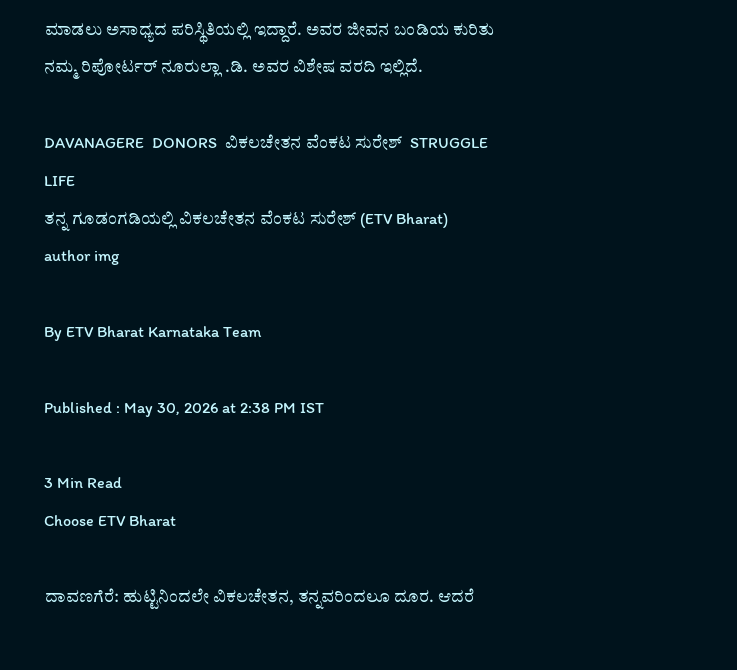ಮಾಡಲು ಅಸಾಧ್ಯದ ಪರಿಸ್ಥಿತಿಯಲ್ಲಿ ಇದ್ದಾರೆ. ಅವರ ಜೀವನ ಬಂಡಿಯ ಕುರಿತು ನಮ್ಮ ರಿಪೋರ್ಟರ್ ನೂರುಲ್ಲಾ .ಡಿ. ಅವರ ವಿಶೇಷ ವರದಿ ಇಲ್ಲಿದೆ.

DAVANAGERE  DONORS  ವಿಕಲಚೇತನ ವೆಂಕಟ ಸುರೇಶ್  STRUGGLE LIFE
ತನ್ನ ಗೂಡಂಗಡಿಯಲ್ಲಿ ವಿಕಲಚೇತನ ವೆಂಕಟ ಸುರೇಶ್ (ETV Bharat)
author img

By ETV Bharat Karnataka Team

Published : May 30, 2026 at 2:38 PM IST

3 Min Read
Choose ETV Bharat

ದಾವಣಗೆರೆ: ಹುಟ್ಟಿನಿಂದಲೇ ವಿಕಲಚೇತನ, ತನ್ನವರಿಂದಲೂ ದೂರ. ಆದರೆ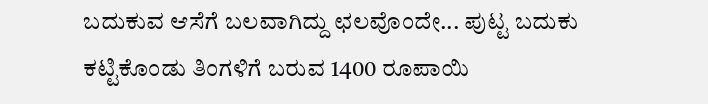ಬದುಕುವ ಆಸೆಗೆ ಬಲವಾಗಿದ್ದು ಛಲವೊಂದೇ... ಪುಟ್ಟ ಬದುಕು ಕಟ್ಟಿಕೊಂಡು ತಿಂಗಳಿಗೆ ಬರುವ 1400 ರೂಪಾಯಿ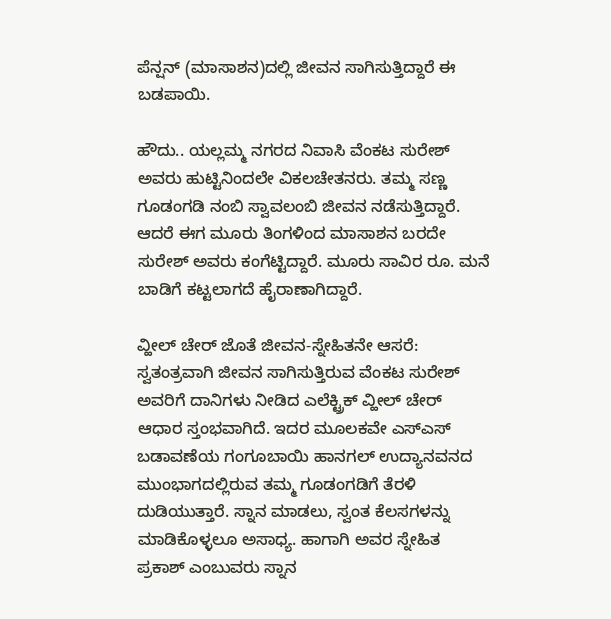ಪೆನ್ಷನ್ (ಮಾಸಾಶನ)ದಲ್ಲಿ ಜೀವನ ಸಾಗಿಸುತ್ತಿದ್ದಾರೆ ಈ ಬಡಪಾಯಿ.

ಹೌದು.. ಯಲ್ಲಮ್ಮ ನಗರದ ನಿವಾಸಿ ವೆಂಕಟ ಸುರೇಶ್ ಅವರು ಹುಟ್ಟಿನಿಂದಲೇ ವಿಕಲಚೇತನರು. ತಮ್ಮ ಸಣ್ಣ ಗೂಡಂಗಡಿ ನಂಬಿ ಸ್ವಾವಲಂಬಿ ಜೀವನ ನಡೆಸುತ್ತಿದ್ದಾರೆ. ಆದರೆ ಈಗ ಮೂರು ತಿಂಗಳಿಂದ ಮಾಸಾಶನ ಬರದೇ ಸುರೇಶ್ ಅವರು ಕಂಗೆಟ್ಟಿದ್ದಾರೆ. ಮೂರು ಸಾವಿರ ರೂ. ಮನೆ ಬಾಡಿಗೆ ಕಟ್ಟಲಾಗದೆ ಹೈರಾಣಾಗಿದ್ದಾರೆ.

ವ್ಹೀಲ್ ಚೇರ್ ಜೊತೆ ಜೀವನ-ಸ್ನೇಹಿತನೇ ಆಸರೆ: ಸ್ವತಂತ್ರವಾಗಿ ಜೀವನ ಸಾಗಿಸುತ್ತಿರುವ ವೆಂಕಟ ಸುರೇಶ್ ಅವರಿಗೆ ದಾನಿಗಳು ನೀಡಿದ ಎಲೆಕ್ಟ್ರಿಕ್ ವ್ಹೀಲ್ ಚೇರ್ ಆಧಾರ ಸ್ತಂಭವಾಗಿದೆ. ಇದರ ಮೂಲಕವೇ ಎಸ್ಎಸ್ ಬಡಾವಣೆಯ ಗಂಗೂಬಾಯಿ ಹಾನಗಲ್ ಉದ್ಯಾನವನದ ಮುಂಭಾಗದಲ್ಲಿರುವ ತಮ್ಮ ಗೂಡಂಗಡಿಗೆ ತೆರಳಿ ದುಡಿಯುತ್ತಾರೆ. ಸ್ನಾನ ಮಾಡಲು, ಸ್ವಂತ ಕೆಲಸಗಳನ್ನು ಮಾಡಿಕೊಳ್ಳಲೂ ಅಸಾಧ್ಯ. ಹಾಗಾಗಿ ಅವರ ಸ್ನೇಹಿತ ಪ್ರಕಾಶ್ ಎಂಬುವರು ಸ್ನಾನ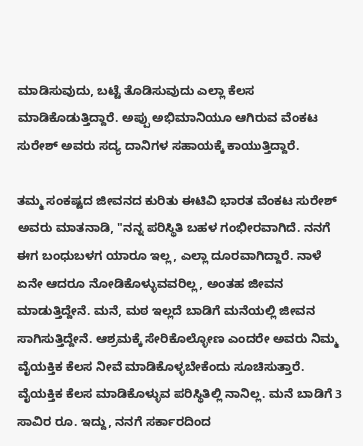ಮಾಡಿಸುವುದು, ಬಟ್ಟೆ ತೊಡಿಸುವುದು ಎಲ್ಲಾ ಕೆಲಸ ಮಾಡಿಕೊಡುತ್ತಿದ್ದಾರೆ. ಅಪ್ಪು ಅಭಿಮಾನಿಯೂ ಆಗಿರುವ ವೆಂಕಟ ಸುರೇಶ್ ಅವರು ಸದ್ಯ ದಾನಿಗಳ ಸಹಾಯಕ್ಕೆ ಕಾಯುತ್ತಿದ್ದಾರೆ.

ತಮ್ಮ ಸಂಕಷ್ಟದ ಜೀವನದ ಕುರಿತು ಈಟಿವಿ ಭಾರತ ವೆಂಕಟ ಸುರೇಶ್ ಅವರು ಮಾತನಾಡಿ, "ನನ್ನ ಪರಿಸ್ಥಿತಿ ಬಹಳ ಗಂಭೀರವಾಗಿದೆ. ನನಗೆ ಈಗ ಬಂಧುಬಳಗ ಯಾರೂ ಇಲ್ಲ, ಎಲ್ಲಾ ದೂರವಾಗಿದ್ದಾರೆ. ನಾಳೆ ಏನೇ ಆದರೂ ನೋಡಿಕೊಳ್ಳುವವರಿಲ್ಲ, ಅಂತಹ ಜೀವನ ಮಾಡುತ್ತಿದ್ದೇನೆ. ಮನೆ, ಮಠ ಇಲ್ಲದೆ ಬಾಡಿಗೆ ಮನೆಯಲ್ಲಿ ಜೀವನ ಸಾಗಿಸುತ್ತಿದ್ದೇನೆ. ಆಶ್ರಮಕ್ಕೆ ಸೇರಿಕೊಲ್ಳೋಣ ಎಂದರೇ ಅವರು ನಿಮ್ಮ ವೈಯಕ್ತಿಕ ಕೆಲಸ ನೀವೆ ಮಾಡಿಕೊಳ್ಳಬೇಕೆಂದು ಸೂಚಿಸುತ್ತಾರೆ. ವೈಯಕ್ತಿಕ ಕೆಲಸ ಮಾಡಿಕೊಳ್ಳುವ ಪರಿಸ್ಥಿತಿಲ್ಲಿ ನಾನಿಲ್ಲ. ಮನೆ ಬಾಡಿಗೆ 3 ಸಾವಿರ ರೂ. ಇದ್ದು, ನನಗೆ ಸರ್ಕಾರದಿಂದ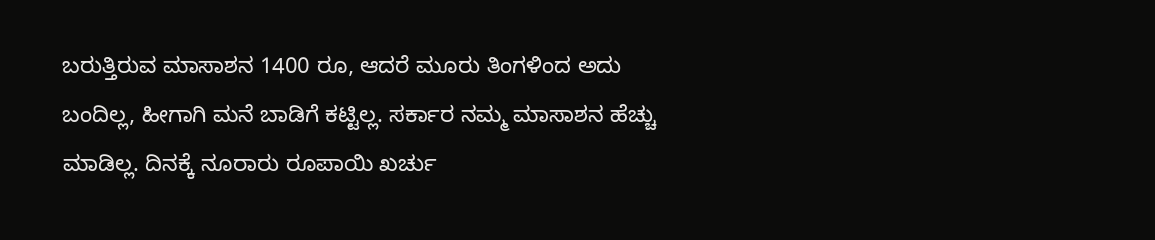ಬರುತ್ತಿರುವ ಮಾಸಾಶನ 1400 ರೂ, ಆದರೆ ಮೂರು ತಿಂಗಳಿಂದ ಅದು ಬಂದಿಲ್ಲ, ಹೀಗಾಗಿ ಮನೆ ಬಾಡಿಗೆ ಕಟ್ಟಿಲ್ಲ. ಸರ್ಕಾರ ನಮ್ಮ ಮಾಸಾಶನ ಹೆಚ್ಚು ಮಾಡಿಲ್ಲ. ದಿನಕ್ಕೆ ನೂರಾರು ರೂಪಾಯಿ ಖರ್ಚು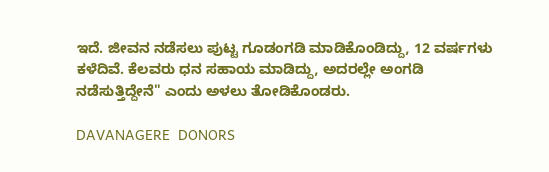ಇದೆ. ಜೀವನ ನಡೆಸಲು ಪುಟ್ಟ ಗೂಡಂಗಡಿ ಮಾಡಿಕೊಂಡಿದ್ದು, 12 ವರ್ಷಗಳು ಕಳೆದಿವೆ. ಕೆಲವರು ಧನ ಸಹಾಯ ಮಾಡಿದ್ದು, ಅದರಲ್ಲೇ ಅಂಗಡಿ ನಡೆಸುತ್ತಿದ್ದೇನೆ" ಎಂದು ಅಳಲು ತೋಡಿಕೊಂಡರು.

DAVANAGERE  DONORS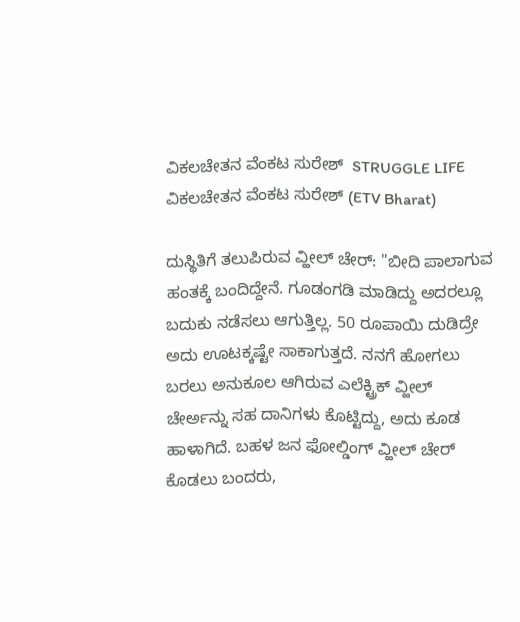ವಿಕಲಚೇತನ ವೆಂಕಟ ಸುರೇಶ್  STRUGGLE LIFE
ವಿಕಲಚೇತನ ವೆಂಕಟ ಸುರೇಶ್ (ETV Bharat)

ದುಸ್ಥಿತಿಗೆ ತಲುಪಿರುವ ವ್ಹೀಲ್ ಚೇರ್: "ಬೀದಿ ಪಾಲಾಗುವ ಹಂತಕ್ಕೆ ಬಂದಿದ್ದೇನೆ. ಗೂಡಂಗಡಿ ಮಾಡಿದ್ದು ಅದರಲ್ಲೂ ಬದುಕು ನಡೆಸಲು ಆಗುತ್ತಿಲ್ಲ. 50 ರೂಪಾಯಿ ದುಡಿದ್ರೇ ಅದು ಊಟಕ್ಕಷ್ಟೇ ಸಾಕಾಗುತ್ತದೆ. ನನಗೆ ಹೋಗಲು ಬರಲು ಅನುಕೂಲ ಆಗಿರುವ ಎಲೆಕ್ಟ್ರಿಕ್ ವ್ಹೀಲ್ ಚೇರ್ಅನ್ನು ಸಹ ದಾನಿಗಳು ಕೊಟ್ಟಿದ್ದು, ಅದು ಕೂಡ ಹಾಳಾಗಿದೆ. ಬಹಳ ಜನ ಫೋಲ್ಡಿಂಗ್ ವ್ಹೀಲ್ ಚೇರ್ ಕೊಡಲು ಬಂದರು,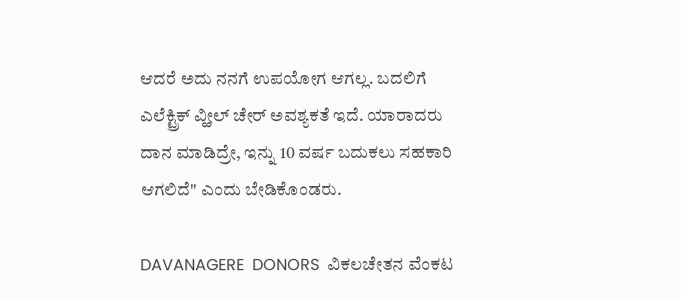ಆದರೆ ಅದು ನನಗೆ ಉಪಯೋಗ ಆಗಲ್ಲ. ಬದಲಿಗೆ ಎಲೆಕ್ಟ್ರಿಕ್ ವ್ಹೀಲ್ ಚೇರ್ ಅವಶ್ಯಕತೆ ಇದೆ. ಯಾರಾದರು ದಾನ ಮಾಡಿದ್ರೇ, ಇನ್ನು 10 ವರ್ಷ ಬದುಕಲು ಸಹಕಾರಿ ಆಗಲಿದೆ" ಎಂದು ಬೇಡಿಕೊಂಡರು.

DAVANAGERE  DONORS  ವಿಕಲಚೇತನ ವೆಂಕಟ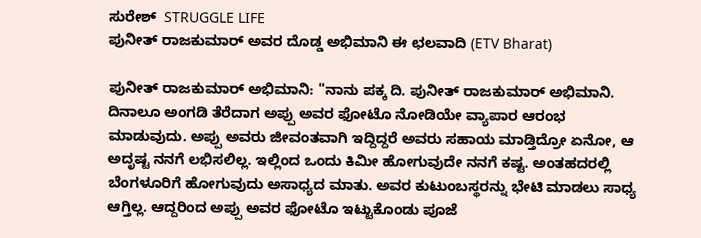ಸುರೇಶ್  STRUGGLE LIFE
ಪುನೀತ್ ರಾಜಕುಮಾರ್ ಅವರ ದೊಡ್ಡ ಅಭಿಮಾನಿ ಈ ಛಲವಾದಿ (ETV Bharat)

ಪುನೀತ್ ರಾಜಕುಮಾರ್ ಅಭಿಮಾನಿ: "ನಾನು ಪಕ್ಕ ದಿ. ಪುನೀತ್ ರಾಜಕುಮಾರ್ ಅಭಿಮಾನಿ. ದಿನಾಲೂ ಅಂಗಡಿ ತೆರೆದಾಗ ಅಪ್ಪು ಅವರ ಫೋಟೊ ನೋಡಿಯೇ ವ್ಯಾಪಾರ ಆರಂಭ ಮಾಡುವುದು. ಅಪ್ಪು ಅವರು ಜೀವಂತವಾಗಿ ಇದ್ದಿದ್ದರೆ ಅವರು ಸಹಾಯ ಮಾಡ್ತಿದ್ರೋ ಏನೋ, ಆ ಅದೃಷ್ಟ ನನಗೆ ಲಭಿಸಲಿಲ್ಲ. ಇಲ್ಲಿಂದ ಒಂದು ಕಿಮೀ ಹೋಗುವುದೇ ನನಗೆ ಕಷ್ಟ. ಅಂತಹದರಲ್ಲಿ ಬೆಂಗಳೂರಿಗೆ ಹೋಗುವುದು ಅಸಾಧ್ಯದ ಮಾತು. ಅವರ ಕುಟುಂಬಸ್ಥರನ್ನು ಭೇಟಿ ಮಾಡಲು ಸಾಧ್ಯ ಆಗ್ತಿಲ್ಲ. ಆದ್ದರಿಂದ ಅಪ್ಪು ಅವರ ಫೋಟೊ ಇಟ್ಟುಕೊಂಡು ಪೂಜೆ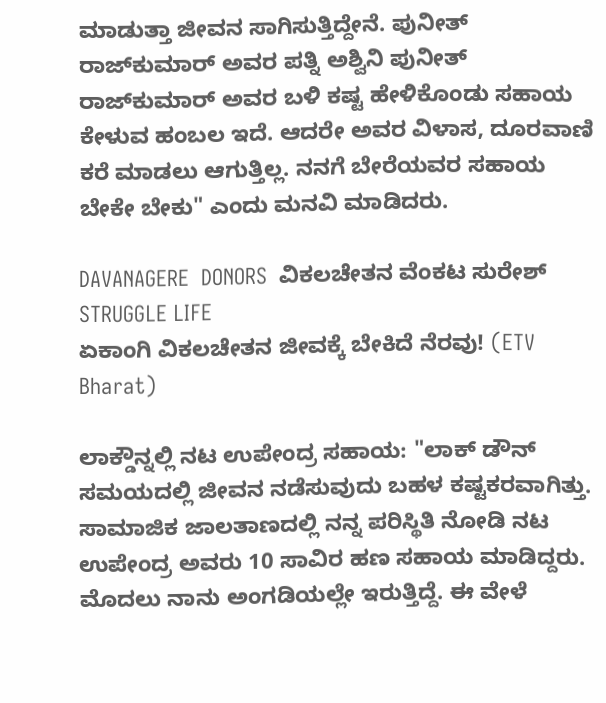ಮಾಡುತ್ತಾ ಜೀವನ ಸಾಗಿಸುತ್ತಿದ್ದೇನೆ. ಪುನೀತ್ ರಾಜ್‍ಕುಮಾರ್ ಅವರ ಪತ್ನಿ ಅಶ್ವಿನಿ ಪುನೀತ್ ರಾಜ್‍ಕುಮಾರ್ ಅವರ ಬಳಿ ಕಷ್ಟ ಹೇಳಿಕೊಂಡು ಸಹಾಯ ಕೇಳುವ ಹಂಬಲ ಇದೆ. ಆದರೇ ಅವರ ವಿಳಾಸ, ದೂರವಾಣಿ ಕರೆ ಮಾಡಲು ಆಗುತ್ತಿಲ್ಲ. ನನಗೆ ಬೇರೆಯವರ ಸಹಾಯ ಬೇಕೇ ಬೇಕು" ಎಂದು ಮನವಿ ಮಾಡಿದರು.

DAVANAGERE  DONORS  ವಿಕಲಚೇತನ ವೆಂಕಟ ಸುರೇಶ್  STRUGGLE LIFE
ಏಕಾಂಗಿ ವಿಕಲಚೇತನ ಜೀವಕ್ಕೆ ಬೇಕಿದೆ ನೆರವು! (ETV Bharat)

ಲಾಕ್ಡೌನ್ನಲ್ಲಿ ನಟ ಉಪೇಂದ್ರ ಸಹಾಯ: "ಲಾಕ್ ಡೌನ್ ಸಮಯದಲ್ಲಿ ಜೀವನ ನಡೆಸುವುದು ಬಹಳ ಕಷ್ಟಕರವಾಗಿತ್ತು. ಸಾಮಾಜಿಕ ಜಾಲತಾಣದಲ್ಲಿ ನನ್ನ ಪರಿಸ್ಥಿತಿ ನೋಡಿ ನಟ ಉಪೇಂದ್ರ ಅವರು 10 ಸಾವಿರ ಹಣ ಸಹಾಯ ಮಾಡಿದ್ದರು. ಮೊದಲು ನಾನು ಅಂಗಡಿಯಲ್ಲೇ ಇರುತ್ತಿದ್ದೆ. ಈ ವೇಳೆ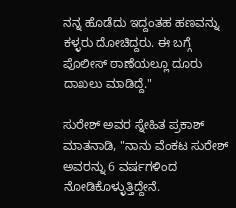ನನ್ನ ಹೊಡೆದು ಇದ್ದಂತಹ ಹಣವನ್ನು ಕಳ್ಳರು ದೋಚಿದ್ದರು. ಈ ಬಗ್ಗೆ ಪೊಲೀಸ್ ಠಾಣೆಯಲ್ಲೂ ದೂರು ದಾಖಲು ಮಾಡಿದ್ದೆ."

ಸುರೇಶ್ ಅವರ ಸ್ನೇಹಿತ ಪ್ರಕಾಶ್ ಮಾತನಾಡಿ, "ನಾನು ವೆಂಕಟ ಸುರೇಶ್ ಅವರನ್ನು 6 ವರ್ಷಗಳಿಂದ ನೋಡಿಕೊಳ್ಳುತ್ತಿದ್ದೇನೆ.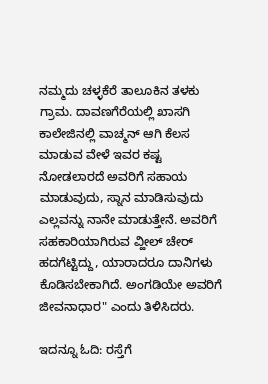ನಮ್ಮದು ಚಳ್ಳಕೆರೆ ತಾಲೂಕಿನ ತಳಕು ಗ್ರಾಮ. ದಾವಣಗೆರೆಯಲ್ಲಿ ಖಾಸಗಿ ಕಾಲೇಜಿನಲ್ಲಿ ವಾಚ್ಮನ್ ಆಗಿ ಕೆಲಸ ಮಾಡುವ ವೇಳೆ ಇವರ ಕಷ್ಟ ನೋಡಲಾರದೆ ಅವರಿಗೆ ಸಹಾಯ ಮಾಡುವುದು, ಸ್ನಾನ ಮಾಡಿಸುವುದು ಎಲ್ಲವನ್ನು ನಾನೇ ಮಾಡುತ್ತೇನೆ. ಅವರಿಗೆ ಸಹಕಾರಿಯಾಗಿರುವ ವ್ಹೀಲ್ ಚೇರ್ ಹದಗೆಟ್ಟಿದ್ದು, ಯಾರಾದರೂ ದಾನಿಗಳು ಕೊಡಿಸಬೇಕಾಗಿದೆ. ಅಂಗಡಿಯೇ ಅವರಿಗೆ ಜೀವನಾಧಾರ" ಎಂದು ತಿಳಿಸಿದರು.

ಇದನ್ನೂ ಓದಿ: ರಸ್ತೆಗೆ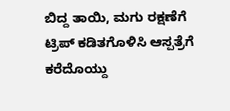ಬಿದ್ದ ತಾಯಿ, ಮಗು ರಕ್ಷಣೆಗೆ ಟ್ರಿಪ್ ಕಡಿತಗೊಳಿಸಿ ಆಸ್ಪತ್ರೆಗೆ ಕರೆದೊಯ್ದು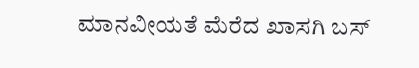ಮಾನವೀಯತೆ ಮೆರೆದ ಖಾಸಗಿ ಬಸ್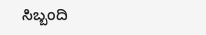ಸಿಬ್ಬಂದಿ